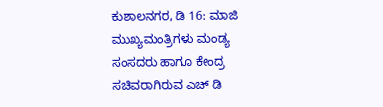ಕುಶಾಲನಗರ, ಡಿ 16: ಮಾಜಿ ಮುಖ್ಯಮಂತ್ರಿಗಳು ಮಂಡ್ಯ ಸಂಸದರು ಹಾಗೂ ಕೇಂದ್ರ ಸಚಿವರಾಗಿರುವ ಎಚ್ ಡಿ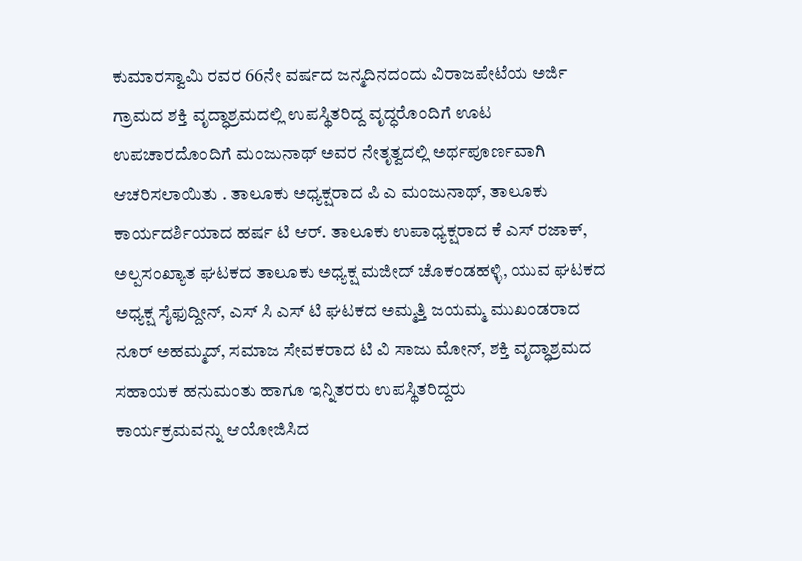ಕುಮಾರಸ್ವಾಮಿ ರವರ 66ನೇ ವರ್ಷದ ಜನ್ಮದಿನದಂದು ವಿರಾಜಪೇಟೆಯ ಅರ್ಜಿ ಗ್ರಾಮದ ಶಕ್ತಿ ವೃದ್ಧಾಶ್ರಮದಲ್ಲಿ ಉಪಸ್ಥಿತರಿದ್ದ ವೃದ್ಧರೊಂದಿಗೆ ಊಟ ಉಪಚಾರದೊಂದಿಗೆ ಮಂಜುನಾಥ್ ಅವರ ನೇತೃತ್ವದಲ್ಲಿ ಅರ್ಥಪೂರ್ಣವಾಗಿ ಆಚರಿಸಲಾಯಿತು . ತಾಲೂಕು ಅಧ್ಯಕ್ಷರಾದ ಪಿ ಎ ಮಂಜುನಾಥ್, ತಾಲೂಕು ಕಾರ್ಯದರ್ಶಿಯಾದ ಹರ್ಷ ಟಿ ಆರ್. ತಾಲೂಕು ಉಪಾಧ್ಯಕ್ಷರಾದ ಕೆ ಎಸ್ ರಜಾಕ್, ಅಲ್ಪಸಂಖ್ಯಾತ ಘಟಕದ ತಾಲೂಕು ಅಧ್ಯಕ್ಷ ಮಜೀದ್ ಚೊಕಂಡಹಳ್ಳಿ, ಯುವ ಘಟಕದ ಅಧ್ಯಕ್ಷ ಸೈಫುದ್ದೀನ್, ಎಸ್ ಸಿ ಎಸ್ ಟಿ ಘಟಕದ ಅಮ್ಮತ್ತಿ ಜಯಮ್ಮ ಮುಖಂಡರಾದ ನೂರ್ ಅಹಮ್ಮದ್, ಸಮಾಜ ಸೇವಕರಾದ ಟಿ ವಿ ಸಾಜು ಮೋನ್, ಶಕ್ತಿ ವೃದ್ಧಾಶ್ರಮದ ಸಹಾಯಕ ಹನುಮಂತು ಹಾಗೂ ಇನ್ನಿತರರು ಉಪಸ್ಥಿತರಿದ್ದರು
ಕಾರ್ಯಕ್ರಮವನ್ನು ಆಯೋಜಿಸಿದ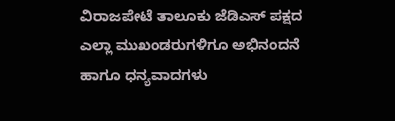ವಿರಾಜಪೇಟೆ ತಾಲೂಕು ಜೆಡಿಎಸ್ ಪಕ್ಷದ ಎಲ್ಲಾ ಮುಖಂಡರುಗಳಿಗೂ ಅಭಿನಂದನೆ ಹಾಗೂ ಧನ್ಯವಾದಗಳು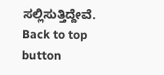ಸಲ್ಲಿಸುತ್ತಿದ್ದೇವೆ.
Back to top button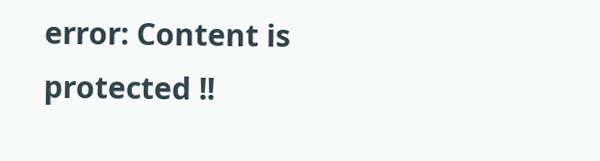error: Content is protected !!